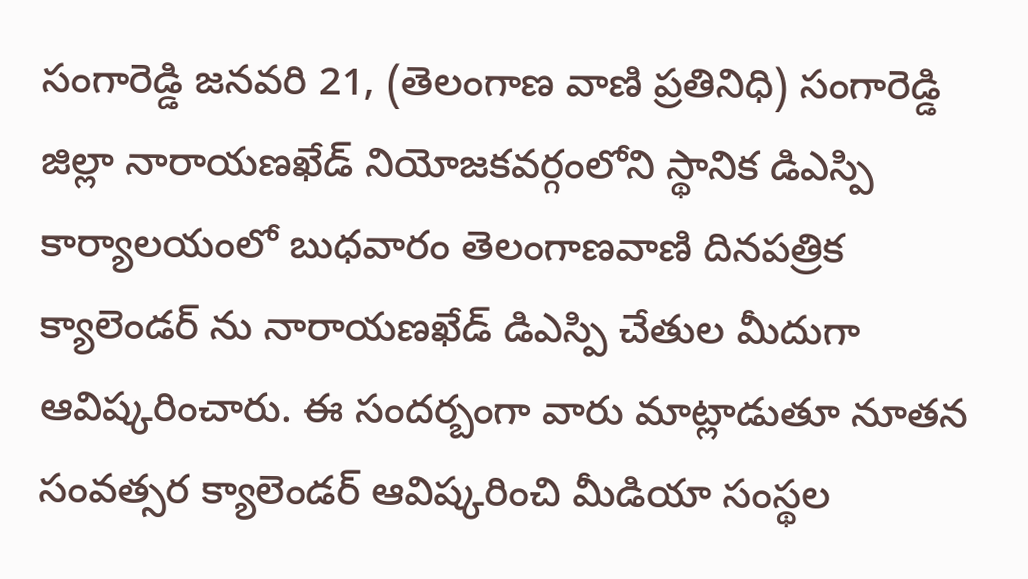సంగారెడ్డి జనవరి 21, (తెలంగాణ వాణి ప్రతినిధి) సంగారెడ్డి జిల్లా నారాయణఖేడ్ నియోజకవర్గంలోని స్థానిక డిఎస్పి కార్యాలయంలో బుధవారం తెలంగాణవాణి దినపత్రిక క్యాలెండర్ ను నారాయణఖేడ్ డిఎస్పి చేతుల మీదుగా ఆవిష్కరించారు. ఈ సందర్బంగా వారు మాట్లాడుతూ నూతన సంవత్సర క్యాలెండర్ ఆవిష్కరించి మీడియా సంస్థల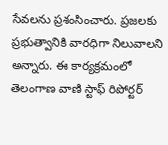సేవలను ప్రశంసించారు. ప్రజలకు ప్రభుత్వానికి వారధిగా నిలువాలని అన్నారు. ఈ కార్యక్రమంలో తెలంగాణ వాణి స్టాఫ్ రిపోర్టర్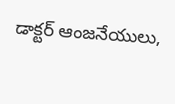డాక్టర్ ఆంజనేయులు,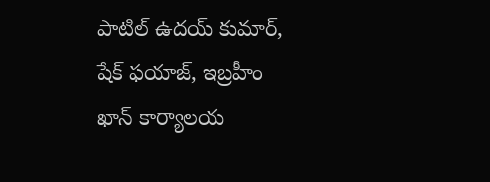పాటిల్ ఉదయ్ కుమార్, షేక్ ఫయాజ్, ఇబ్రహీం ఖాన్ కార్యాలయ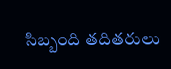సిబ్బంది తదితరులు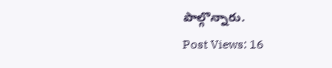పాల్గొన్నారు.
Post Views: 16